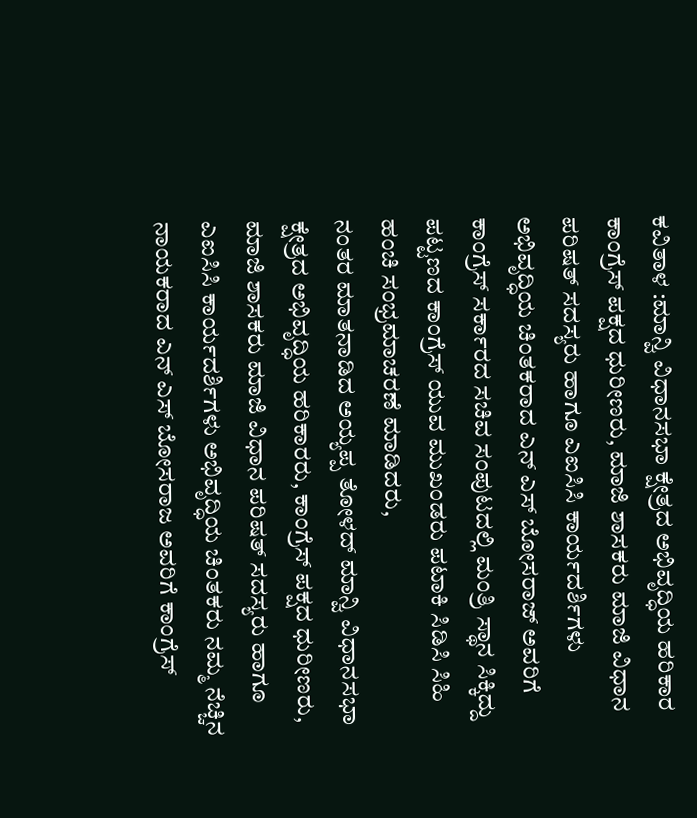ಕವಿತಾಳ :ಮಾನ್ವಿ ವಿಧಾನಸಭಾ ಕ್ಷೇತ್ರದ ಅಭಿವೃದ್ಧಿಯ ಹರಿಕಾರ ಕಾಂಗ್ರೆಸ್ ಪಕ್ಷದ ಧುರೀಣರು, ಮಾಜಿ ಶಾಸಕರು ಮಾಜಿ ವಿಧಾನ ಪರಿಷತ್ ಸದಸ್ಯರು ಹಾಗೂ ಎಐಸಿಸಿ ಕಾರ್ಯದರ್ಶಿಗಳು ಅಭಿವೃದ್ಧಿಯ ಚಿಂತಕರಾದ ಎನ್ ಎಸ್ ಬೋಸರಾಜ್ ಅವರಿಗೆ ಕಾಂಗ್ರೆಸ್ ಸರ್ಕಾರದ ಸಚಿವ ಸಂಪುಟದಲ್ಲಿ ಮಂತ್ರಿ ಸ್ಥಾನ ಸಿಕ್ಕಿದ್ದು ಪಟ್ಟಣದ ಕಾಂಗ್ರೆಸ್ ಯುವ ಮುಖಂಡರು ಪಟಾಕಿ ಸಿಡಿಸಿ ಸಿಹಿ ಹಂಚಿ ಸಂಭ್ರಮಾಚರಣೆ ಮಾಡಿದರು,
ನಂತರ ಮಾತನಾಡಿದ ಅಯ್ಯಪ್ಪ ತೋಳದ್ ಮಾನ್ವಿ ವಿಧಾನಸಭಾ ಕ್ಷೇತ್ರದ ಅಭಿವೃದ್ಧಿಯ ಹರಿಕಾರರು, ಕಾಂಗ್ರೆಸ್ ಪಕ್ಷದ ಧುರೀಣರು, ಮಾಜಿ ಶಾಸಕರು ಮಾಜಿ ವಿಧಾನ ಪರಿಷತ್ ಸದಸ್ಯರು ಹಾಗೂ ಎಐಸಿಸಿ ಕಾರ್ಯದರ್ಶಿಗಳು ಅಭಿವೃದ್ಧಿಯ ಚಿಂತಕರು ನಮ್ಮ ನೆಚ್ಚಿನ ನಾಯಕರಾದ ಎನ್ ಎಸ್ ಬೋಸರಾಜ ಅವರಿಗೆ ಕಾಂಗ್ರೆಸ್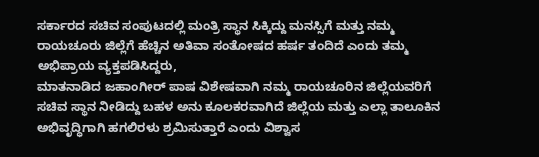ಸರ್ಕಾರದ ಸಚಿವ ಸಂಪುಟದಲ್ಲಿ ಮಂತ್ರಿ ಸ್ಥಾನ ಸಿಕ್ಕಿದ್ದು ಮನಸ್ಸಿಗೆ ಮತ್ತು ನಮ್ಮ ರಾಯಚೂರು ಜಿಲ್ಲೆಗೆ ಹೆಚ್ಚಿನ ಅತಿವಾ ಸಂತೋಷದ ಹರ್ಷ ತಂದಿದೆ ಎಂದು ತಮ್ಮ ಅಭಿಪ್ರಾಯ ವ್ಯಕ್ತಪಡಿಸಿದ್ದರು,
ಮಾತನಾಡಿದ ಜಹಾಂಗೀರ್ ಪಾಷ ವಿಶೇಷವಾಗಿ ನಮ್ಮ ರಾಯಚೂರಿನ ಜಿಲ್ಲೆಯವರಿಗೆ ಸಚಿವ ಸ್ಥಾನ ನೀಡಿದ್ದು ಬಹಳ ಅನು ಕೂಲಕರವಾಗಿದೆ ಜಿಲ್ಲೆಯ ಮತ್ತು ಎಲ್ಲಾ ತಾಲೂಕಿನ ಅಭಿವೃದ್ಧಿಗಾಗಿ ಹಗಲಿರಳು ಶ್ರಮಿಸುತ್ತಾರೆ ಎಂದು ವಿಶ್ವಾಸ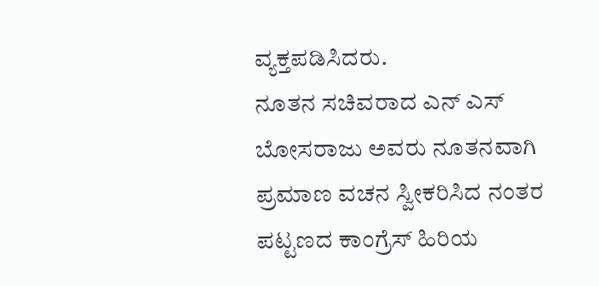ವ್ಯಕ್ತಪಡಿಸಿದರು.
ನೂತನ ಸಚಿವರಾದ ಎನ್ ಎಸ್ ಬೋಸರಾಜು ಅವರು ನೂತನವಾಗಿ ಪ್ರಮಾಣ ವಚನ ಸ್ವೀಕರಿಸಿದ ನಂತರ ಪಟ್ಟಣದ ಕಾಂಗ್ರೆಸ್ ಹಿರಿಯ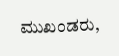ಮುಖಂಡರು,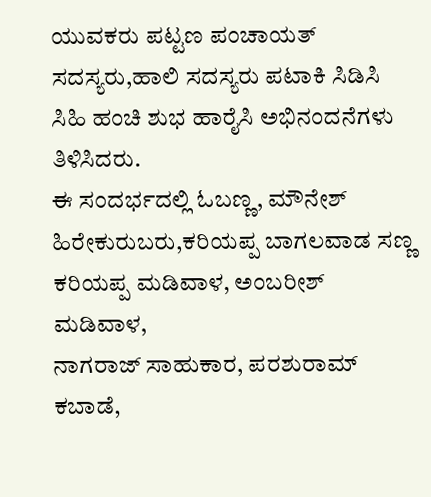ಯುವಕರು ಪಟ್ಟಣ ಪಂಚಾಯತ್ ಸದಸ್ಯರು,ಹಾಲಿ ಸದಸ್ಯರು ಪಟಾಕಿ ಸಿಡಿಸಿ ಸಿಹಿ ಹಂಚಿ ಶುಭ ಹಾರೈಸಿ ಅಭಿನಂದನೆಗಳು ತಿಳಿಸಿದರು.
ಈ ಸಂದರ್ಭದಲ್ಲಿ ಓಬಣ್ಣ, ಮೌನೇಶ್ ಹಿರೇಕುರುಬರು,ಕರಿಯಪ್ಪ ಬಾಗಲವಾಡ ಸಣ್ಣ ಕರಿಯಪ್ಪ ಮಡಿವಾಳ, ಅಂಬರೀಶ್ ಮಡಿವಾಳ,
ನಾಗರಾಜ್ ಸಾಹುಕಾರ, ಪರಶುರಾಮ್ ಕಬಾಡೆ,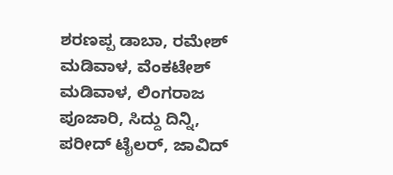ಶರಣಪ್ಪ ಡಾಬಾ, ರಮೇಶ್ ಮಡಿವಾಳ, ವೆಂಕಟೇಶ್ ಮಡಿವಾಳ, ಲಿಂಗರಾಜ ಪೂಜಾರಿ, ಸಿದ್ದು ದಿನ್ನಿ, ಪರೀದ್ ಟೈಲರ್, ಜಾವಿದ್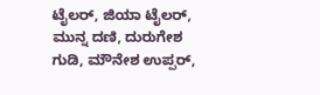ಟೈಲರ್, ಜಿಯಾ ಟೈಲರ್, ಮುನ್ನ ದಣಿ, ದುರುಗೇಶ ಗುಡಿ, ಮೌನೇಶ ಉಪ್ಪರ್,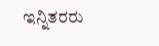ಇನ್ನಿತರರು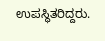ಉಪಸ್ಥಿತರಿದ್ದರು.